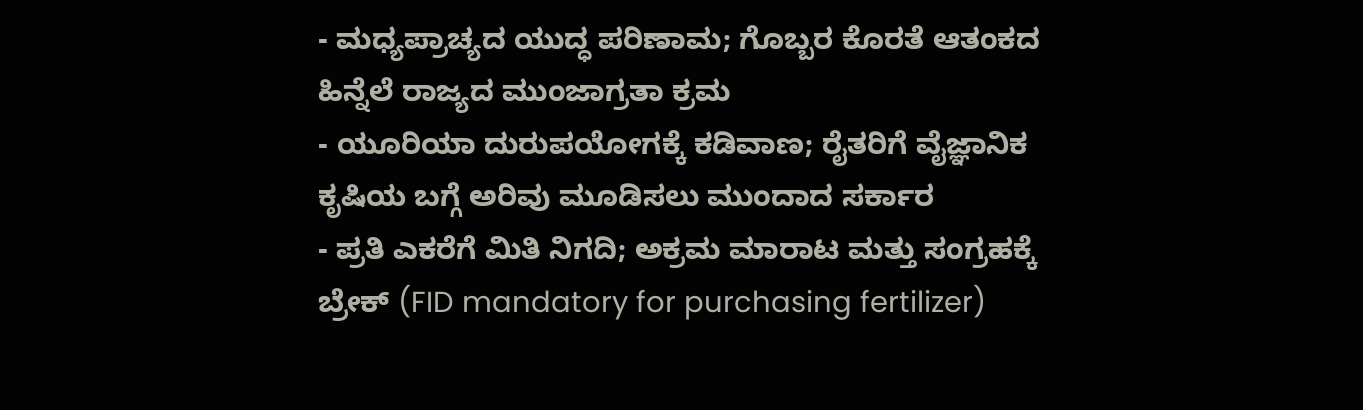- ಮಧ್ಯಪ್ರಾಚ್ಯದ ಯುದ್ಧ ಪರಿಣಾಮ; ಗೊಬ್ಬರ ಕೊರತೆ ಆತಂಕದ ಹಿನ್ನೆಲೆ ರಾಜ್ಯದ ಮುಂಜಾಗ್ರತಾ ಕ್ರಮ
- ಯೂರಿಯಾ ದುರುಪಯೋಗಕ್ಕೆ ಕಡಿವಾಣ; ರೈತರಿಗೆ ವೈಜ್ಞಾನಿಕ ಕೃಷಿಯ ಬಗ್ಗೆ ಅರಿವು ಮೂಡಿಸಲು ಮುಂದಾದ ಸರ್ಕಾರ
- ಪ್ರತಿ ಎಕರೆಗೆ ಮಿತಿ ನಿಗದಿ; ಅಕ್ರಮ ಮಾರಾಟ ಮತ್ತು ಸಂಗ್ರಹಕ್ಕೆ ಬ್ರೇಕ್ (FID mandatory for purchasing fertilizer)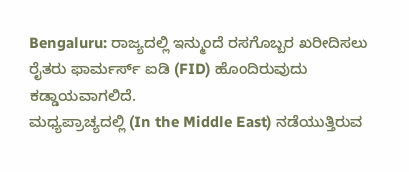Bengaluru: ರಾಜ್ಯದಲ್ಲಿ ಇನ್ಮುಂದೆ ರಸಗೊಬ್ಬರ ಖರೀದಿಸಲು ರೈತರು ಫಾರ್ಮರ್ಸ್ ಐಡಿ (FID) ಹೊಂದಿರುವುದು ಕಡ್ಡಾಯವಾಗಲಿದೆ.
ಮಧ್ಯಪ್ರಾಚ್ಯದಲ್ಲಿ (In the Middle East) ನಡೆಯುತ್ತಿರುವ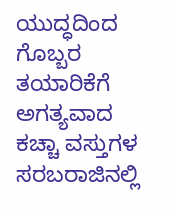ಯುದ್ಧದಿಂದ ಗೊಬ್ಬರ ತಯಾರಿಕೆಗೆ ಅಗತ್ಯವಾದ ಕಚ್ಚಾ ವಸ್ತುಗಳ ಸರಬರಾಜಿನಲ್ಲಿ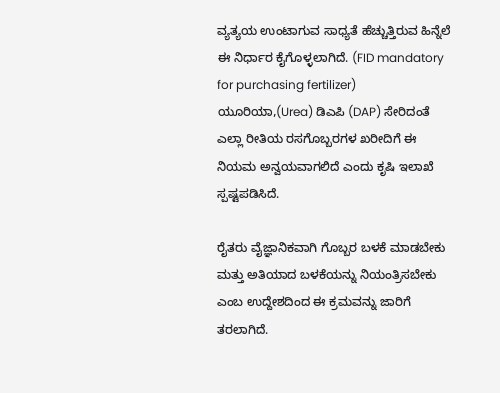ವ್ಯತ್ಯಯ ಉಂಟಾಗುವ ಸಾಧ್ಯತೆ ಹೆಚ್ಚುತ್ತಿರುವ ಹಿನ್ನೆಲೆ ಈ ನಿರ್ಧಾರ ಕೈಗೊಳ್ಳಲಾಗಿದೆ. (FID mandatory for purchasing fertilizer)
ಯೂರಿಯಾ,(Urea) ಡಿಎಪಿ (DAP) ಸೇರಿದಂತೆ ಎಲ್ಲಾ ರೀತಿಯ ರಸಗೊಬ್ಬರಗಳ ಖರೀದಿಗೆ ಈ ನಿಯಮ ಅನ್ವಯವಾಗಲಿದೆ ಎಂದು ಕೃಷಿ ಇಲಾಖೆ ಸ್ಪಷ್ಟಪಡಿಸಿದೆ.

ರೈತರು ವೈಜ್ಞಾನಿಕವಾಗಿ ಗೊಬ್ಬರ ಬಳಕೆ ಮಾಡಬೇಕು ಮತ್ತು ಅತಿಯಾದ ಬಳಕೆಯನ್ನು ನಿಯಂತ್ರಿಸಬೇಕು ಎಂಬ ಉದ್ದೇಶದಿಂದ ಈ ಕ್ರಮವನ್ನು ಜಾರಿಗೆ ತರಲಾಗಿದೆ.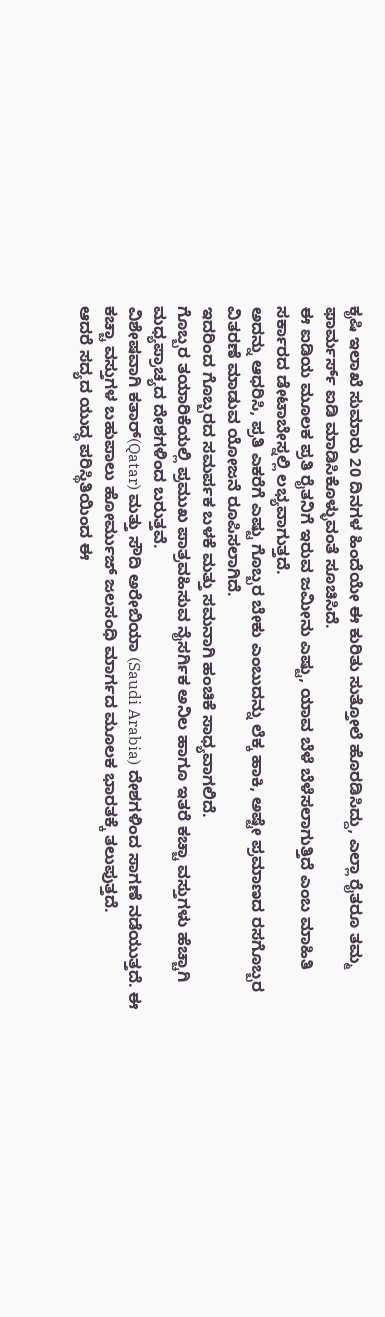ಕೃಷಿ ಇಲಾಖೆ ಸುಮಾರು 20 ದಿನಗಳ ಹಿಂದೆಯೇ ಈ ಕುರಿತು ಸುತ್ತೋಲೆ ಹೊರಡಿಸಿದ್ದು, ಎಲ್ಲಾ ರೈತರೂ ತಮ್ಮ ಫಾರ್ಮರ್ಸ್ ಐಡಿ ಮಾಡಿಸಿಕೊಳ್ಳುವಂತೆ ಸೂಚಿಸಿದೆ.
ಈ ಐಡಿಯ ಮೂಲಕ ಪ್ರತಿ ರೈತನಿಗೆ ಇರುವ ಜಮೀನು ಎಷ್ಟು, ಯಾವ ಬೆಳೆ ಬೆಳೆಸಲಾಗುತ್ತಿದೆ ಎಂಬ ಮಾಹಿತಿ ಸರ್ಕಾರದ ಡೇಟಾಬೇಸ್ನಲ್ಲಿ ಲಭ್ಯವಾಗುತ್ತದೆ.
ಅದನ್ನು ಆಧರಿಸಿ, ಪ್ರತಿ ಎಕರೆಗೆ ಎಷ್ಟು ಗೊಬ್ಬರ ಬೇಕು ಎಂಬುದನ್ನು ಲೆಕ್ಕ ಹಾಕಿ, ಅಷ್ಟೇ ಪ್ರಮಾಣದ ರಸಗೊಬ್ಬರ ವಿತರಣೆ ಮಾಡುವ ಯೋಜನೆ ರೂಪಿಸಲಾಗಿದೆ.
ಇದರಿಂದ ಗೊಬ್ಬರದ ಸಮರ್ಪಕ ಬಳಕೆ ಮತ್ತು ಸಮನಾಗಿ ಹಂಚಿಕೆ ಸಾಧ್ಯವಾಗಲಿದೆ.
ಗೊಬ್ಬರ ತಯಾರಿಕೆಯಲ್ಲಿ ಪ್ರಮುಖ ಪಾತ್ರವಹಿಸುವ ನೈಸರ್ಗಿಕ ಅನಿಲ ಹಾಗೂ ಇತರೆ ಕಚ್ಚಾ ವಸ್ತುಗಳು ಹೆಚ್ಚಾಗಿ ಮಧ್ಯಪ್ರಾಚ್ಯದ ದೇಶಗಳಿಂದ ಬರುತ್ತವೆ.
ವಿಶೇಷವಾಗಿ ಕತಾರ್(Qatar) ಮತ್ತು ಸೌದಿ ಅರೇಬಿಯಾ (Saudi Arabia) ದೇಶಗಳಿಂದ ಸಾಗಣೆ ನಡೆಯುತ್ತದೆ. ಈ ಕಚ್ಚಾ ವಸ್ತುಗಳ ಬಹುಪಾಲು ಹೋರ್ಮುಜ್ ಜಲಸಂಧಿ ಮಾರ್ಗದ ಮೂಲಕ ಭಾರತಕ್ಕೆ ತಲುಪುತ್ತದೆ.
ಆದರೆ ಸದ್ಯದ ಯುದ್ಧ ಪರಿಸ್ಥಿತಿಯಿಂದ ಈ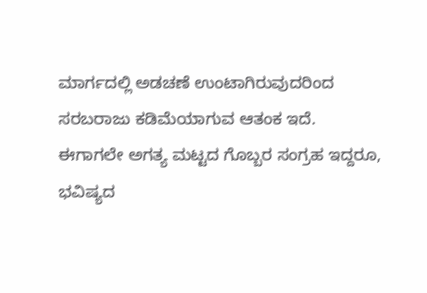ಮಾರ್ಗದಲ್ಲಿ ಅಡಚಣೆ ಉಂಟಾಗಿರುವುದರಿಂದ ಸರಬರಾಜು ಕಡಿಮೆಯಾಗುವ ಆತಂಕ ಇದೆ.
ಈಗಾಗಲೇ ಅಗತ್ಯ ಮಟ್ಟದ ಗೊಬ್ಬರ ಸಂಗ್ರಹ ಇದ್ದರೂ, ಭವಿಷ್ಯದ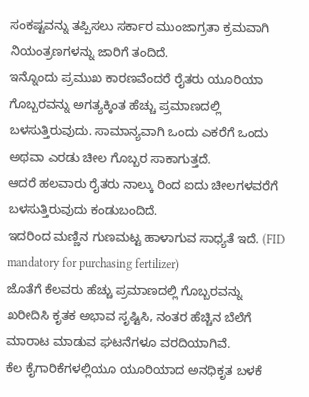ಸಂಕಷ್ಟವನ್ನು ತಪ್ಪಿಸಲು ಸರ್ಕಾರ ಮುಂಜಾಗ್ರತಾ ಕ್ರಮವಾಗಿ ನಿಯಂತ್ರಣಗಳನ್ನು ಜಾರಿಗೆ ತಂದಿದೆ.
ಇನ್ನೊಂದು ಪ್ರಮುಖ ಕಾರಣವೆಂದರೆ ರೈತರು ಯೂರಿಯಾ ಗೊಬ್ಬರವನ್ನು ಅಗತ್ಯಕ್ಕಿಂತ ಹೆಚ್ಚು ಪ್ರಮಾಣದಲ್ಲಿ ಬಳಸುತ್ತಿರುವುದು. ಸಾಮಾನ್ಯವಾಗಿ ಒಂದು ಎಕರೆಗೆ ಒಂದು ಅಥವಾ ಎರಡು ಚೀಲ ಗೊಬ್ಬರ ಸಾಕಾಗುತ್ತದೆ.
ಆದರೆ ಹಲವಾರು ರೈತರು ನಾಲ್ಕು ರಿಂದ ಐದು ಚೀಲಗಳವರೆಗೆ ಬಳಸುತ್ತಿರುವುದು ಕಂಡುಬಂದಿದೆ.
ಇದರಿಂದ ಮಣ್ಣಿನ ಗುಣಮಟ್ಟ ಹಾಳಾಗುವ ಸಾಧ್ಯತೆ ಇದೆ. (FID mandatory for purchasing fertilizer)
ಜೊತೆಗೆ ಕೆಲವರು ಹೆಚ್ಚು ಪ್ರಮಾಣದಲ್ಲಿ ಗೊಬ್ಬರವನ್ನು ಖರೀದಿಸಿ ಕೃತಕ ಅಭಾವ ಸೃಷ್ಟಿಸಿ, ನಂತರ ಹೆಚ್ಚಿನ ಬೆಲೆಗೆ ಮಾರಾಟ ಮಾಡುವ ಘಟನೆಗಳೂ ವರದಿಯಾಗಿವೆ.
ಕೆಲ ಕೈಗಾರಿಕೆಗಳಲ್ಲಿಯೂ ಯೂರಿಯಾದ ಅನಧಿಕೃತ ಬಳಕೆ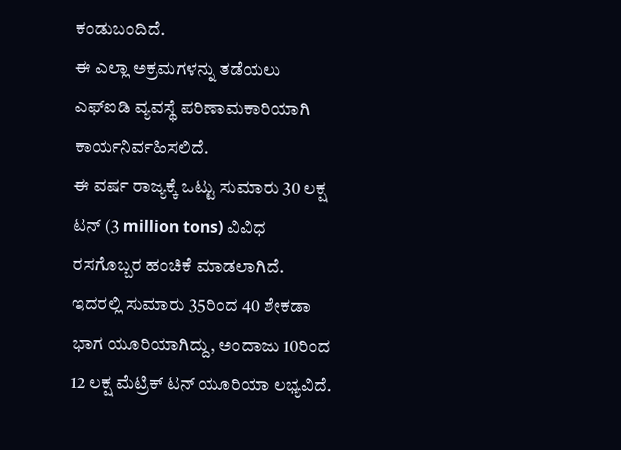ಕಂಡುಬಂದಿದೆ.
ಈ ಎಲ್ಲಾ ಅಕ್ರಮಗಳನ್ನು ತಡೆಯಲು ಎಫ್ಐಡಿ ವ್ಯವಸ್ಥೆ ಪರಿಣಾಮಕಾರಿಯಾಗಿ ಕಾರ್ಯನಿರ್ವಹಿಸಲಿದೆ.
ಈ ವರ್ಷ ರಾಜ್ಯಕ್ಕೆ ಒಟ್ಟು ಸುಮಾರು 30 ಲಕ್ಷ ಟನ್ (3 million tons) ವಿವಿಧ ರಸಗೊಬ್ಬರ ಹಂಚಿಕೆ ಮಾಡಲಾಗಿದೆ.
ಇದರಲ್ಲಿ ಸುಮಾರು 35ರಿಂದ 40 ಶೇಕಡಾ ಭಾಗ ಯೂರಿಯಾಗಿದ್ದು, ಅಂದಾಜು 10ರಿಂದ 12 ಲಕ್ಷ ಮೆಟ್ರಿಕ್ ಟನ್ ಯೂರಿಯಾ ಲಭ್ಯವಿದೆ.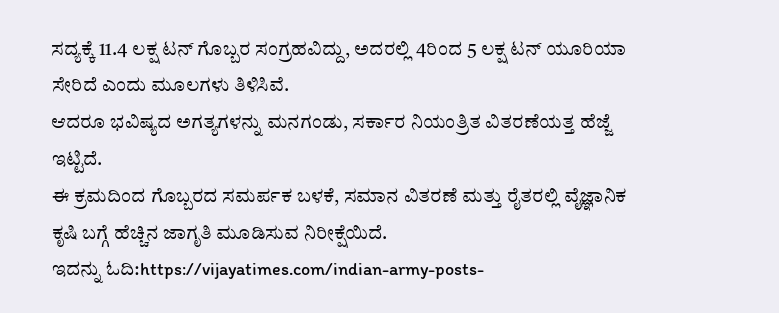ಸದ್ಯಕ್ಕೆ 11.4 ಲಕ್ಷ ಟನ್ ಗೊಬ್ಬರ ಸಂಗ್ರಹವಿದ್ದು, ಅದರಲ್ಲಿ 4ರಿಂದ 5 ಲಕ್ಷ ಟನ್ ಯೂರಿಯಾ ಸೇರಿದೆ ಎಂದು ಮೂಲಗಳು ತಿಳಿಸಿವೆ.
ಆದರೂ ಭವಿಷ್ಯದ ಅಗತ್ಯಗಳನ್ನು ಮನಗಂಡು, ಸರ್ಕಾರ ನಿಯಂತ್ರಿತ ವಿತರಣೆಯತ್ತ ಹೆಜ್ಜೆ ಇಟ್ಟಿದೆ.
ಈ ಕ್ರಮದಿಂದ ಗೊಬ್ಬರದ ಸಮರ್ಪಕ ಬಳಕೆ, ಸಮಾನ ವಿತರಣೆ ಮತ್ತು ರೈತರಲ್ಲಿ ವೈಜ್ಞಾನಿಕ ಕೃಷಿ ಬಗ್ಗೆ ಹೆಚ್ಚಿನ ಜಾಗೃತಿ ಮೂಡಿಸುವ ನಿರೀಕ್ಷೆಯಿದೆ.
ಇದನ್ನು ಓದಿ:https://vijayatimes.com/indian-army-posts-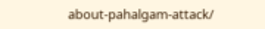about-pahalgam-attack/